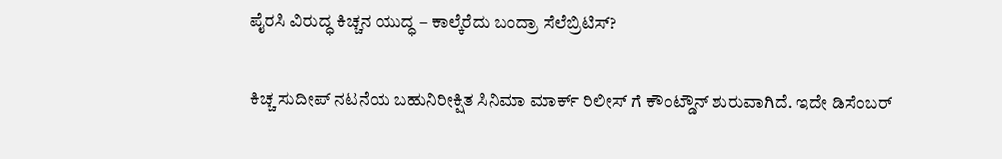ಪೈರಸಿ ವಿರುದ್ಧ ಕಿಚ್ಚನ ಯುದ್ಧ – ಕಾಲ್ಕೆರೆದು ಬಂದ್ರಾ ಸೆಲೆಬ್ರಿಟಿಸ್?

ಕಿಚ್ಚ ಸುದೀಪ್ ನಟನೆಯ ಬಹುನಿರೀಕ್ಷಿತ ಸಿನಿಮಾ ಮಾರ್ಕ್ ರಿಲೀಸ್ ಗೆ ಕೌಂಟ್ಡೌನ್ ಶುರುವಾಗಿದೆ. ಇದೇ ಡಿಸೆಂಬರ್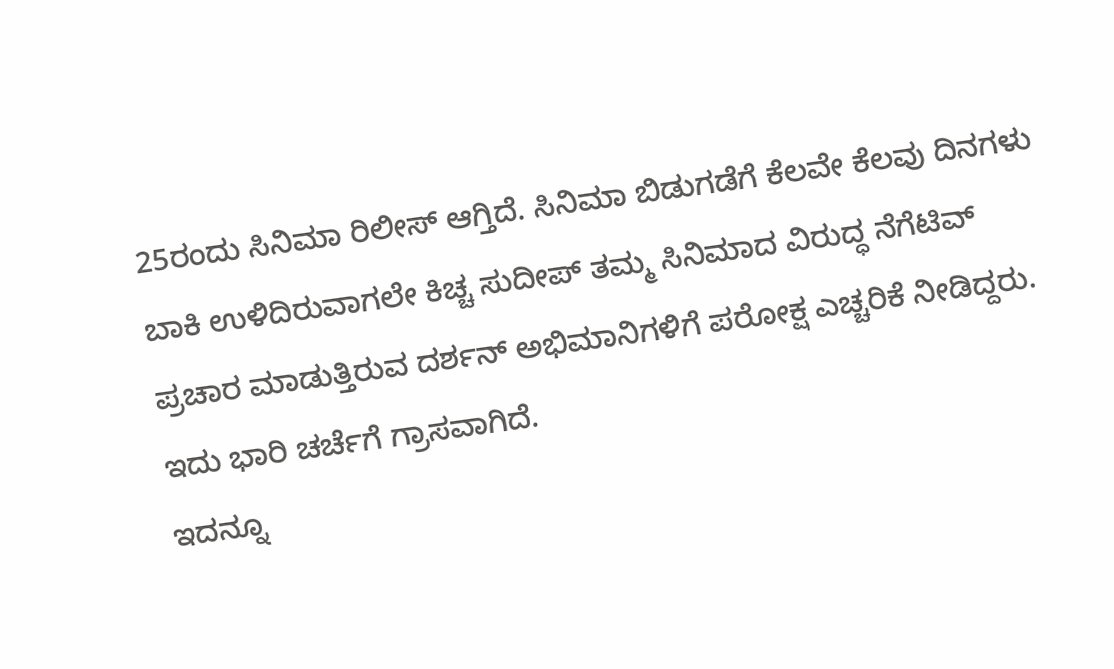25ರಂದು ಸಿನಿಮಾ ರಿಲೀಸ್ ಆಗ್ತಿದೆ. ಸಿನಿಮಾ ಬಿಡುಗಡೆಗೆ ಕೆಲವೇ ಕೆಲವು ದಿನಗಳು ಬಾಕಿ ಉಳಿದಿರುವಾಗಲೇ ಕಿಚ್ಚ ಸುದೀಪ್ ತಮ್ಮ ಸಿನಿಮಾದ ವಿರುದ್ಧ ನೆಗೆಟಿವ್ ಪ್ರಚಾರ ಮಾಡುತ್ತಿರುವ ದರ್ಶನ್ ಅಭಿಮಾನಿಗಳಿಗೆ ಪರೋಕ್ಷ ಎಚ್ಚರಿಕೆ ನೀಡಿದ್ದರು. ಇದು ಭಾರಿ ಚರ್ಚೆಗೆ ಗ್ರಾಸವಾಗಿದೆ.
ಇದನ್ನೂ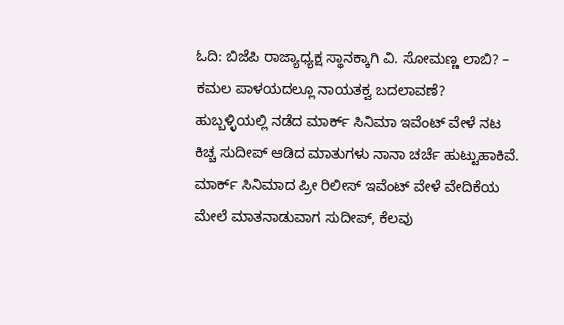ಓದಿ: ಬಿಜೆಪಿ ರಾಜ್ಯಾಧ್ಯಕ್ಷ ಸ್ಥಾನಕ್ಕಾಗಿ ವಿ. ಸೋಮಣ್ಣ ಲಾಬಿ? – ಕಮಲ ಪಾಳಯದಲ್ಲೂ ನಾಯತಕ್ವ ಬದಲಾವಣೆ?
ಹುಬ್ಬಳ್ಳಿಯಲ್ಲಿ ನಡೆದ ಮಾರ್ಕ್ ಸಿನಿಮಾ ಇವೆಂಟ್ ವೇಳೆ ನಟ ಕಿಚ್ಚ ಸುದೀಪ್ ಆಡಿದ ಮಾತುಗಳು ನಾನಾ ಚರ್ಚೆ ಹುಟ್ಟುಹಾಕಿವೆ. ಮಾರ್ಕ್ ಸಿನಿಮಾದ ಪ್ರೀ ರಿಲೀಸ್ ಇವೆಂಟ್ ವೇಳೆ ವೇದಿಕೆಯ ಮೇಲೆ ಮಾತನಾಡುವಾಗ ಸುದೀಪ್, ಕೆಲವು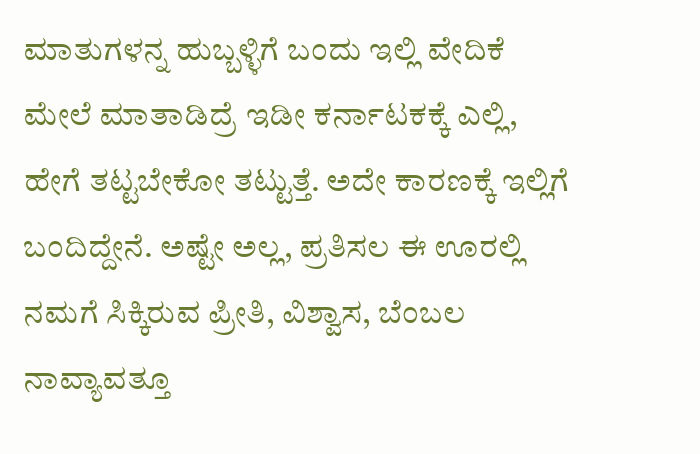ಮಾತುಗಳನ್ನ ಹುಬ್ಬಳ್ಳಿಗೆ ಬಂದು ಇಲ್ಲಿ ವೇದಿಕೆ ಮೇಲೆ ಮಾತಾಡಿದ್ರೆ ಇಡೀ ಕರ್ನಾಟಕಕ್ಕೆ ಎಲ್ಲಿ, ಹೇಗೆ ತಟ್ಟಬೇಕೋ ತಟ್ಟುತ್ತೆ. ಅದೇ ಕಾರಣಕ್ಕೆ ಇಲ್ಲಿಗೆ ಬಂದಿದ್ದೇನೆ. ಅಷ್ಟೇ ಅಲ್ಲ, ಪ್ರತಿಸಲ ಈ ಊರಲ್ಲಿ ನಮಗೆ ಸಿಕ್ಕಿರುವ ಪ್ರೀತಿ, ವಿಶ್ವಾಸ, ಬೆಂಬಲ ನಾವ್ಯಾವತ್ತೂ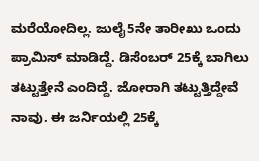ಮರೆಯೋದಿಲ್ಲ. ಜುಲೈ5ನೇ ತಾರೀಖು ಒಂದು ಪ್ರಾಮಿಸ್ ಮಾಡಿದ್ದೆ. ಡಿಸೆಂಬರ್ 25ಕ್ಕೆ ಬಾಗಿಲು ತಟ್ಟುತ್ತೇನೆ ಎಂದಿದ್ದೆ. ಜೋರಾಗಿ ತಟ್ಟುತ್ತಿದ್ದೇವೆ ನಾವು. ಈ ಜರ್ನಿಯಲ್ಲಿ 25ಕ್ಕೆ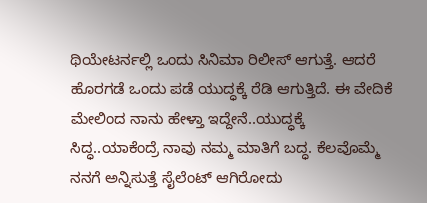ಥಿಯೇಟರ್ನಲ್ಲಿ ಒಂದು ಸಿನಿಮಾ ರಿಲೀಸ್ ಆಗುತ್ತೆ. ಆದರೆ ಹೊರಗಡೆ ಒಂದು ಪಡೆ ಯುದ್ಧಕ್ಕೆ ರೆಡಿ ಆಗುತ್ತಿದೆ. ಈ ವೇದಿಕೆ ಮೇಲಿಂದ ನಾನು ಹೇಳ್ತಾ ಇದ್ದೇನೆ..ಯುದ್ಧಕ್ಕೆ ಸಿದ್ಧ..ಯಾಕೆಂದ್ರೆ ನಾವು ನಮ್ಮ ಮಾತಿಗೆ ಬದ್ಧ. ಕೆಲವೊಮ್ಮೆ ನನಗೆ ಅನ್ನಿಸುತ್ತೆ ಸೈಲೆಂಟ್ ಆಗಿರೋದು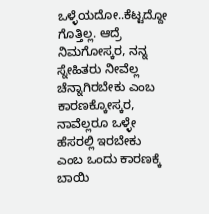ಒಳ್ಳೆಯದೋ..ಕೆಟ್ಟದ್ದೋ ಗೊತ್ತಿಲ್ಲ. ಆದ್ರೆ ನಿಮಗೋಸ್ಕರ, ನನ್ನ ಸ್ನೇಹಿತರು ನೀವೆಲ್ಲ ಚೆನ್ನಾಗಿರಬೇಕು ಎಂಬ ಕಾರಣಕ್ಕೋಸ್ಕರ, ನಾವೆಲ್ಲರೂ ಒಳ್ಳೇ ಹೆಸರಲ್ಲಿ ಇರಬೇಕು ಎಂಬ ಒಂದು ಕಾರಣಕ್ಕೆ ಬಾಯಿ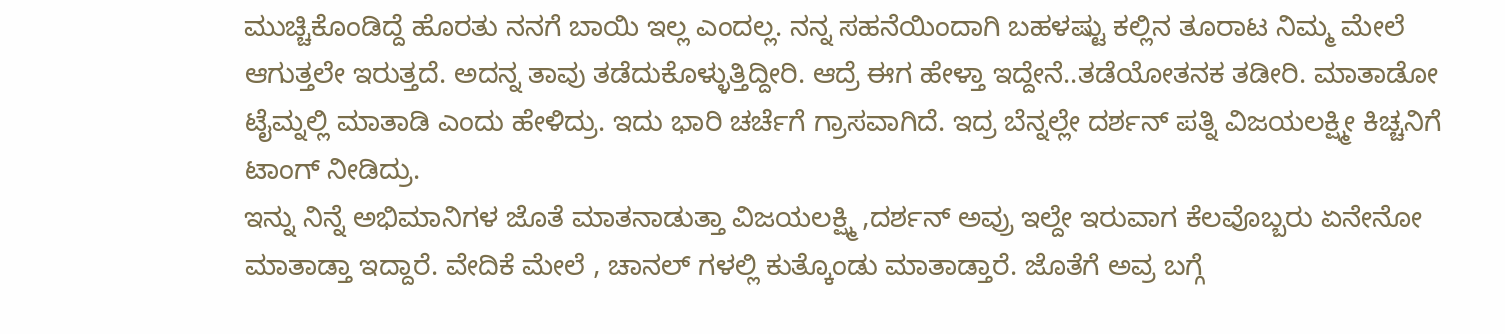ಮುಚ್ಚಿಕೊಂಡಿದ್ದೆ ಹೊರತು ನನಗೆ ಬಾಯಿ ಇಲ್ಲ ಎಂದಲ್ಲ. ನನ್ನ ಸಹನೆಯಿಂದಾಗಿ ಬಹಳಷ್ಟು ಕಲ್ಲಿನ ತೂರಾಟ ನಿಮ್ಮ ಮೇಲೆ ಆಗುತ್ತಲೇ ಇರುತ್ತದೆ. ಅದನ್ನ ತಾವು ತಡೆದುಕೊಳ್ಳುತ್ತಿದ್ದೀರಿ. ಆದ್ರೆ ಈಗ ಹೇಳ್ತಾ ಇದ್ದೇನೆ..ತಡೆಯೋತನಕ ತಡೀರಿ. ಮಾತಾಡೋ ಟೈಮ್ನಲ್ಲಿ ಮಾತಾಡಿ ಎಂದು ಹೇಳಿದ್ರು. ಇದು ಭಾರಿ ಚರ್ಚೆಗೆ ಗ್ರಾಸವಾಗಿದೆ. ಇದ್ರ ಬೆನ್ನಲ್ಲೇ ದರ್ಶನ್ ಪತ್ನಿ ವಿಜಯಲಕ್ಷ್ಮೀ ಕಿಚ್ಚನಿಗೆ ಟಾಂಗ್ ನೀಡಿದ್ರು.
ಇನ್ನು ನಿನ್ನೆ ಅಭಿಮಾನಿಗಳ ಜೊತೆ ಮಾತನಾಡುತ್ತಾ ವಿಜಯಲಕ್ಷ್ಮಿ ,ದರ್ಶನ್ ಅವ್ರು ಇಲ್ದೇ ಇರುವಾಗ ಕೆಲವೊಬ್ಬರು ಏನೇನೋ ಮಾತಾಡ್ತಾ ಇದ್ದಾರೆ. ವೇದಿಕೆ ಮೇಲೆ , ಚಾನಲ್ ಗಳಲ್ಲಿ ಕುತ್ಕೊಂಡು ಮಾತಾಡ್ತಾರೆ. ಜೊತೆಗೆ ಅವ್ರ ಬಗ್ಗೆ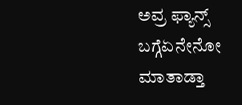ಅವ್ರ ಫ್ಯಾನ್ಸ್ ಬಗ್ಗೆಏನೇನೋ ಮಾತಾಡ್ತಾ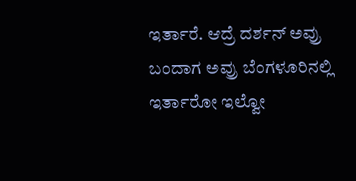ಇರ್ತಾರೆ. ಆದ್ರೆ ದರ್ಶನ್ ಅವ್ರು ಬಂದಾಗ ಅವ್ರು ಬೆಂಗಳೂರಿನಲ್ಲಿ ಇರ್ತಾರೋ ಇಲ್ವೋ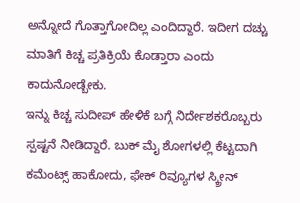ಅನ್ನೋದೆ ಗೊತ್ತಾಗೋದಿಲ್ಲ ಎಂದಿದ್ದಾರೆ. ಇದೀಗ ದಚ್ಚು ಮಾತಿಗೆ ಕಿಚ್ಚ ಪ್ರತಿಕ್ರಿಯೆ ಕೊಡ್ತಾರಾ ಎಂದು ಕಾದುನೋಡ್ಬೇಕು.
ಇನ್ನು ಕಿಚ್ಚ ಸುದೀಪ್ ಹೇಳಿಕೆ ಬಗ್ಗೆ ನಿರ್ದೇಶಕರೊಬ್ಬರು ಸ್ಪಷ್ಟನೆ ನೀಡಿದ್ದಾರೆ. ಬುಕ್ ಮೈ ಶೋಗಳಲ್ಲಿ ಕೆಟ್ಟದಾಗಿ ಕಮೆಂಟ್ಸ್ ಹಾಕೋದು, ಫೇಕ್ ರಿವ್ಯೂಗಳ ಸ್ಕ್ರೀನ್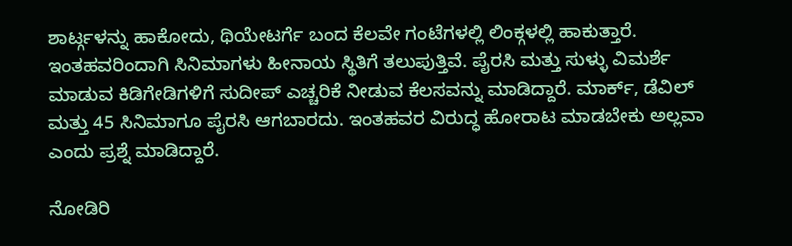ಶಾರ್ಟ್ಗಳನ್ನು ಹಾಕೋದು, ಥಿಯೇಟರ್ಗೆ ಬಂದ ಕೆಲವೇ ಗಂಟೆಗಳಲ್ಲಿ ಲಿಂಕ್ಗಳಲ್ಲಿ ಹಾಕುತ್ತಾರೆ. ಇಂತಹವರಿಂದಾಗಿ ಸಿನಿಮಾಗಳು ಹೀನಾಯ ಸ್ಥಿತಿಗೆ ತಲುಪುತ್ತಿವೆ. ಪೈರಸಿ ಮತ್ತು ಸುಳ್ಳು ವಿಮರ್ಶೆ ಮಾಡುವ ಕಿಡಿಗೇಡಿಗಳಿಗೆ ಸುದೀಪ್ ಎಚ್ಚರಿಕೆ ನೀಡುವ ಕೆಲಸವನ್ನು ಮಾಡಿದ್ದಾರೆ. ಮಾರ್ಕ್, ಡೆವಿಲ್ ಮತ್ತು 45 ಸಿನಿಮಾಗೂ ಪೈರಸಿ ಆಗಬಾರದು. ಇಂತಹವರ ವಿರುದ್ಧ ಹೋರಾಟ ಮಾಡಬೇಕು ಅಲ್ಲವಾ ಎಂದು ಪ್ರಶ್ನೆ ಮಾಡಿದ್ದಾರೆ.

ನೋಡಿರಿ